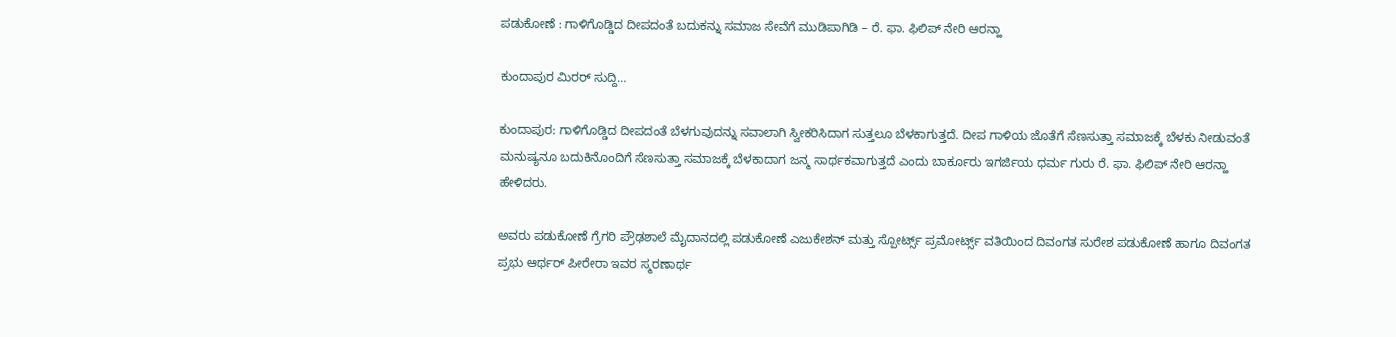ಪಡುಕೋಣೆ : ಗಾಳಿಗೊಡ್ಡಿದ ದೀಪದಂತೆ ಬದುಕನ್ನು ಸಮಾಜ ಸೇವೆಗೆ ಮುಡಿಪಾಗಿಡಿ – ರೆ. ಫಾ. ಫಿಲಿಪ್ ನೇರಿ ಆರನ್ಹಾ

ಕುಂದಾಪುರ ಮಿರರ್ ಸುದ್ದಿ…

ಕುಂದಾಪುರ: ಗಾಳಿಗೊಡ್ಡಿದ ದೀಪದಂತೆ ಬೆಳಗುವುದನ್ನು ಸವಾಲಾಗಿ ಸ್ವೀಕರಿಸಿದಾಗ ಸುತ್ತಲೂ ಬೆಳಕಾಗುತ್ತದೆ. ದೀಪ ಗಾಳಿಯ ಜೊತೆಗೆ ಸೆಣಸುತ್ತಾ ಸಮಾಜಕ್ಕೆ ಬೆಳಕು ನೀಡುವಂತೆ ಮನುಷ್ಯನೂ ಬದುಕಿನೊಂದಿಗೆ ಸೆಣಸುತ್ತಾ ಸಮಾಜಕ್ಕೆ ಬೆಳಕಾದಾಗ ಜನ್ಮ ಸಾರ್ಥಕವಾಗುತ್ತದೆ ಎಂದು ಬಾರ್ಕೂರು ಇಗರ್ಜಿಯ ಧರ್ಮ ಗುರು ರೆ. ಫಾ. ಫಿಲಿಪ್ ನೇರಿ ಆರನ್ಹಾ ಹೇಳಿದರು.

ಅವರು ಪಡುಕೋಣೆ ಗ್ರೆಗರಿ ಪ್ರೌಢಶಾಲೆ ಮೈದಾನದಲ್ಲಿ ಪಡುಕೋಣೆ ಎಜುಕೇಶನ್ ಮತ್ತು ಸ್ಪೋರ್ಟ್ಸ್ ಪ್ರಮೋರ್ಟ್ಸ್ ವತಿಯಿಂದ ದಿವಂಗತ ಸುರೇಶ ಪಡುಕೋಣೆ ಹಾಗೂ ದಿವಂಗತ ಪ್ರಭು ಆರ್ಥರ್ ಪೀರೇರಾ ಇವರ ಸ್ಮರಣಾರ್ಥ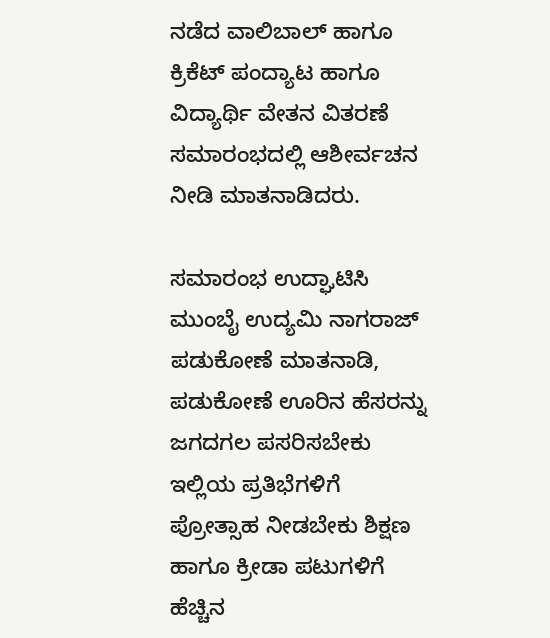ನಡೆದ ವಾಲಿಬಾಲ್ ಹಾಗೂ ಕ್ರಿಕೆಟ್ ಪಂದ್ಯಾಟ ಹಾಗೂ ವಿದ್ಯಾರ್ಥಿ ವೇತನ ವಿತರಣೆ ಸಮಾರಂಭದಲ್ಲಿ ಆಶೀರ್ವಚನ ನೀಡಿ ಮಾತನಾಡಿದರು.

ಸಮಾರಂಭ ಉದ್ಘಾಟಿಸಿ ಮುಂಬೈ ಉದ್ಯಮಿ ನಾಗರಾಜ್ ಪಡುಕೋಣೆ ಮಾತನಾಡಿ, ಪಡುಕೋಣೆ ಊರಿನ ಹೆಸರನ್ನು ಜಗದಗಲ ಪಸರಿಸಬೇಕು ಇಲ್ಲಿಯ ಪ್ರತಿಭೆಗಳಿಗೆ ಪ್ರೋತ್ಸಾಹ ನೀಡಬೇಕು ಶಿಕ್ಷಣ ಹಾಗೂ ಕ್ರೀಡಾ ಪಟುಗಳಿಗೆ ಹೆಚ್ಚಿನ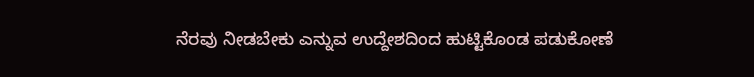ನೆರವು ನೀಡಬೇಕು ಎನ್ನುವ ಉದ್ದೇಶದಿಂದ ಹುಟ್ಟಿಕೊಂಡ ಪಡುಕೋಣೆ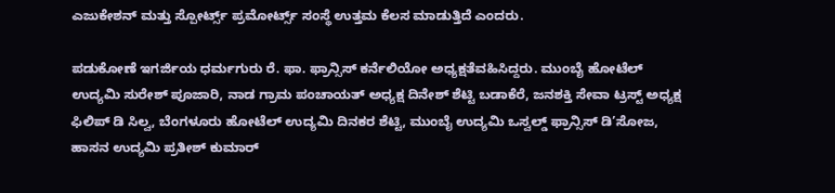ಎಜುಕೇಶನ್ ಮತ್ತು ಸ್ಪೋರ್ಟ್ಸ್ ಪ್ರಮೋರ್ಟ್ಸ್ ಸಂಸ್ಥೆ ಉತ್ತಮ ಕೆಲಸ ಮಾಡುತ್ತಿದೆ ಎಂದರು.

ಪಡುಕೋಣೆ ಇಗರ್ಜಿಯ ಧರ್ಮಗುರು ರೆ. ಫಾ. ಫ್ರಾನ್ಸಿಸ್ ಕರ್ನೆಲಿಯೋ ಅಧ್ಯಕ್ಷತೆವಹಿಸಿದ್ದರು. ಮುಂಬೈ ಹೋಟೆಲ್ ಉದ್ಯಮಿ ಸುರೇಶ್ ಪೂಜಾರಿ, ನಾಡ ಗ್ರಾಮ ಪಂಚಾಯತ್ ಅಧ್ಯಕ್ಷ ದಿನೇಶ್ ಶೆಟ್ಟಿ ಬಡಾಕೆರೆ, ಜನಶಕ್ತಿ ಸೇವಾ ಟ್ರಸ್ಟ್ ಅಧ್ಯಕ್ಷ ಫಿಲಿಪ್ ಡಿ ಸಿಲ್ವ, ಬೆಂಗಳೂರು ಹೋಟೆಲ್ ಉದ್ಯಮಿ ದಿನಕರ ಶೆಟ್ಟಿ, ಮುಂಬೈ ಉದ್ಯಮಿ ಒಸ್ವಲ್ಡ್ ಫ್ರಾನ್ಸಿಸ್ ಡಿ’ಸೋಜ, ಹಾಸನ ಉದ್ಯಮಿ ಪ್ರತೀಶ್ ಕುಮಾರ್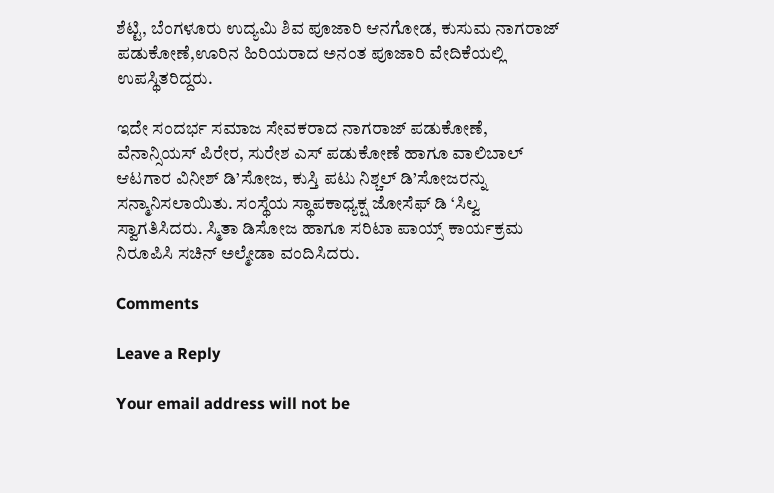ಶೆಟ್ಟಿ, ಬೆಂಗಳೂರು ಉದ್ಯಮಿ ಶಿವ ಪೂಜಾರಿ ಆನಗೋಡ, ಕುಸುಮ ನಾಗರಾಜ್ ಪಡುಕೋಣೆ,ಊರಿನ ಹಿರಿಯರಾದ ಅನಂತ ಪೂಜಾರಿ ವೇದಿಕೆಯಲ್ಲಿ ಉಪಸ್ಥಿತರಿದ್ದರು.

ಇದೇ ಸಂದರ್ಭ ಸಮಾಜ ಸೇವಕರಾದ ನಾಗರಾಜ್ ಪಡುಕೋಣೆ, ವೆನಾನ್ಸಿಯಸ್ ಪಿರೇರ, ಸುರೇಶ ಎಸ್ ಪಡುಕೋಣೆ ಹಾಗೂ ವಾಲಿಬಾಲ್ ಆಟಗಾರ ವಿನೀಶ್ ಡಿ’ಸೋಜ, ಕುಸ್ತಿ ಪಟು ನಿಶ್ಚಲ್ ಡಿ’ಸೋಜರನ್ನು ಸನ್ಮಾನಿಸಲಾಯಿತು. ಸಂಸ್ಥೆಯ ಸ್ಥಾಪಕಾಧ್ಯಕ್ಷ ಜೋಸೆಫ್ ಡಿ ‘ಸಿಲ್ವ ಸ್ವಾಗತಿಸಿದರು. ಸ್ಮಿತಾ ಡಿಸೋಜ ಹಾಗೂ ಸರಿಟಾ ಪಾಯ್ಸ್ ಕಾರ್ಯಕ್ರಮ ನಿರೂಪಿಸಿ ಸಚಿನ್ ಅಲ್ಮೇಡಾ ವಂದಿಸಿದರು.

Comments

Leave a Reply

Your email address will not be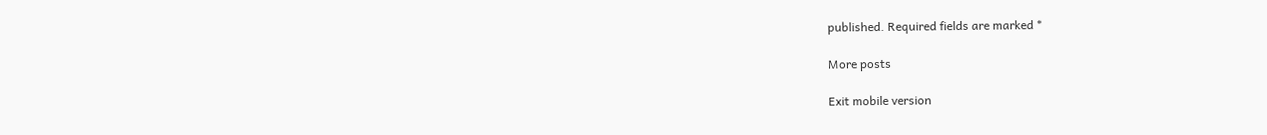published. Required fields are marked *

More posts

Exit mobile version